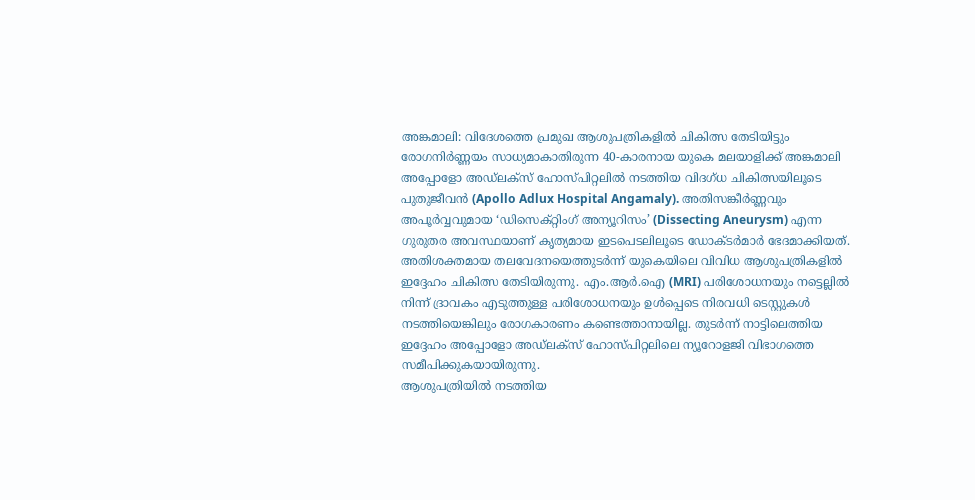അങ്കമാലി: വിദേശത്തെ പ്രമുഖ ആശുപത്രികളിൽ ചികിത്സ തേടിയിട്ടും രോഗനിർണ്ണയം സാധ്യമാകാതിരുന്ന 40-കാരനായ യുകെ മലയാളിക്ക് അങ്കമാലി അപ്പോളോ അഡ്ലക്സ് ഹോസ്പിറ്റലിൽ നടത്തിയ വിദഗ്ധ ചികിത്സയിലൂടെ പുതുജീവൻ (Apollo Adlux Hospital Angamaly). അതിസങ്കീർണ്ണവും അപൂർവ്വവുമായ ‘ഡിസെക്റ്റിംഗ് അന്യൂറിസം’ (Dissecting Aneurysm) എന്ന ഗുരുതര അവസ്ഥയാണ് കൃത്യമായ ഇടപെടലിലൂടെ ഡോക്ടർമാർ ഭേദമാക്കിയത്.
അതിശക്തമായ തലവേദനയെത്തുടർന്ന് യുകെയിലെ വിവിധ ആശുപത്രികളിൽ ഇദ്ദേഹം ചികിത്സ തേടിയിരുന്നു. എം.ആർ.ഐ (MRI) പരിശോധനയും നട്ടെല്ലിൽ നിന്ന് ദ്രാവകം എടുത്തുള്ള പരിശോധനയും ഉൾപ്പെടെ നിരവധി ടെസ്റ്റുകൾ നടത്തിയെങ്കിലും രോഗകാരണം കണ്ടെത്താനായില്ല. തുടർന്ന് നാട്ടിലെത്തിയ ഇദ്ദേഹം അപ്പോളോ അഡ്ലക്സ് ഹോസ്പിറ്റലിലെ ന്യൂറോളജി വിഭാഗത്തെ സമീപിക്കുകയായിരുന്നു.
ആശുപത്രിയിൽ നടത്തിയ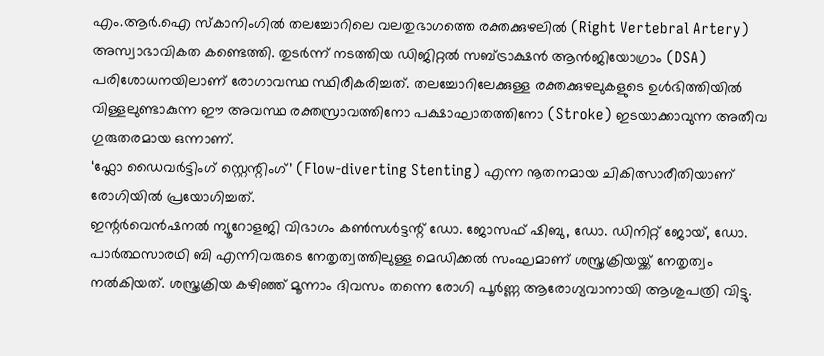എം.ആർ.ഐ സ്കാനിംഗിൽ തലച്ചോറിലെ വലതുഭാഗത്തെ രക്തക്കുഴലിൽ (Right Vertebral Artery) അസ്വാഭാവികത കണ്ടെത്തി. തുടർന്ന് നടത്തിയ ഡിജിറ്റൽ സബ്ട്രാക്ഷൻ ആൻജിയോഗ്രാം (DSA) പരിശോധനയിലാണ് രോഗാവസ്ഥ സ്ഥിരീകരിച്ചത്. തലച്ചോറിലേക്കുള്ള രക്തക്കുഴലുകളുടെ ഉൾഭിത്തിയിൽ വിള്ളലുണ്ടാകുന്ന ഈ അവസ്ഥ രക്തസ്രാവത്തിനോ പക്ഷാഘാതത്തിനോ (Stroke) ഇടയാക്കാവുന്ന അതീവ ഗുരുതരമായ ഒന്നാണ്.
‘ഫ്ലോ ഡൈവർട്ടിംഗ് സ്റ്റെന്റിംഗ്’ (Flow-diverting Stenting) എന്ന നൂതനമായ ചികിത്സാരീതിയാണ് രോഗിയിൽ പ്രയോഗിച്ചത്.
ഇന്റർവെൻഷനൽ ന്യൂറോളജി വിഭാഗം കൺസൾട്ടന്റ് ഡോ. ജോസഫ് ഷിബു, ഡോ. ഡിനിറ്റ് ജോയ്, ഡോ. പാർത്ഥസാരഥി ബി എന്നിവരുടെ നേതൃത്വത്തിലുള്ള മെഡിക്കൽ സംഘമാണ് ശസ്ത്രക്രിയയ്ക്ക് നേതൃത്വം നൽകിയത്. ശസ്ത്രക്രിയ കഴിഞ്ഞ് മൂന്നാം ദിവസം തന്നെ രോഗി പൂർണ്ണ ആരോഗ്യവാനായി ആശുപത്രി വിട്ടു.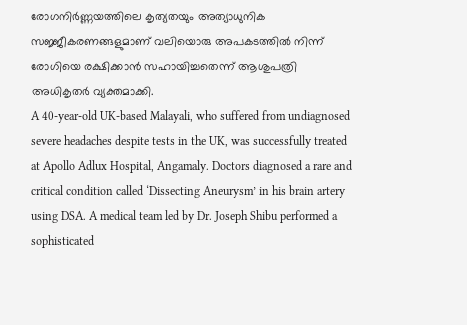രോഗനിർണ്ണയത്തിലെ കൃത്യതയും അത്യാധുനിക സജ്ജീകരണങ്ങളുമാണ് വലിയൊരു അപകടത്തിൽ നിന്ന് രോഗിയെ രക്ഷിക്കാൻ സഹായിച്ചതെന്ന് ആശുപത്രി അധികൃതർ വ്യക്തമാക്കി.
A 40-year-old UK-based Malayali, who suffered from undiagnosed severe headaches despite tests in the UK, was successfully treated at Apollo Adlux Hospital, Angamaly. Doctors diagnosed a rare and critical condition called ‘Dissecting Aneurysm’ in his brain artery using DSA. A medical team led by Dr. Joseph Shibu performed a sophisticated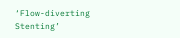‘Flow-diverting Stenting’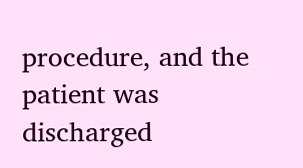procedure, and the patient was discharged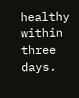healthy within three days.